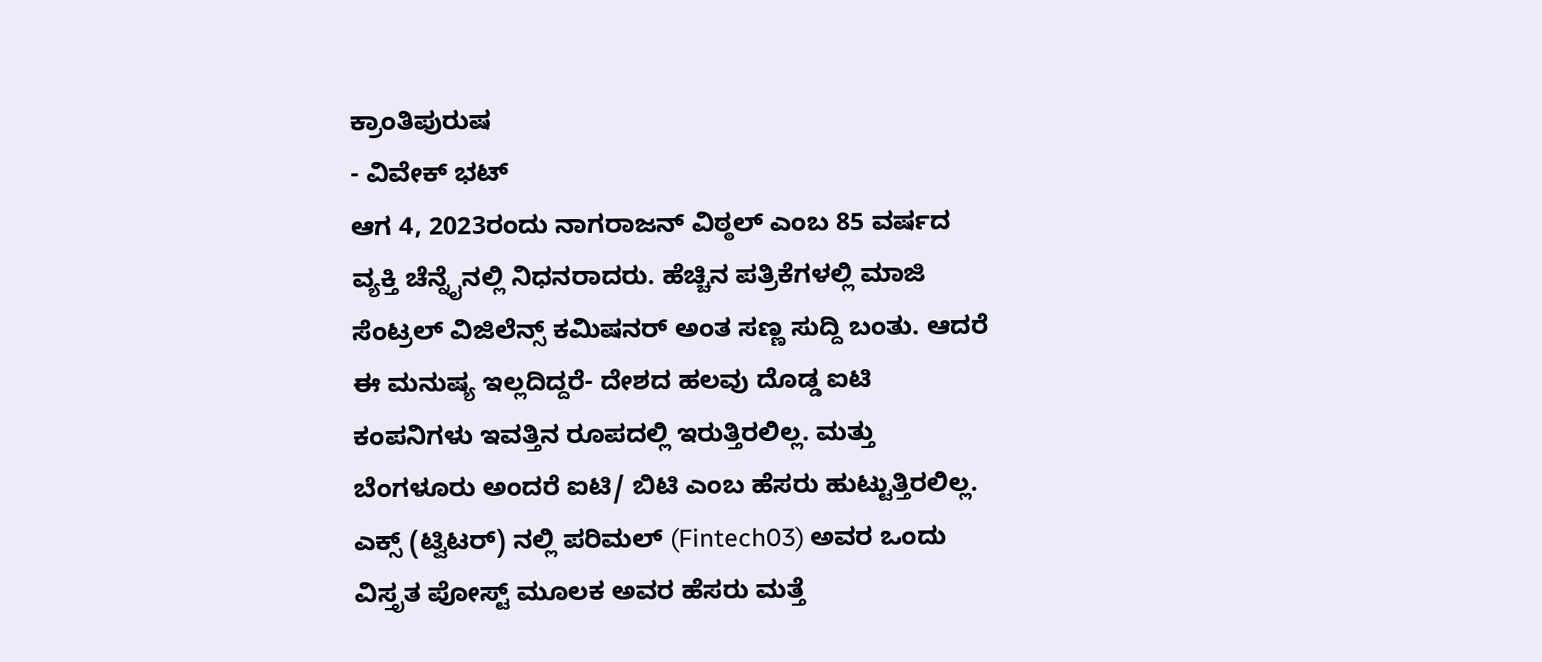ಕ್ರಾಂತಿಪುರುಷ
- ವಿವೇಕ್ ಭಟ್
ಆಗ 4, 2023ರಂದು ನಾಗರಾಜನ್ ವಿಠ್ಠಲ್ ಎಂಬ 85 ವರ್ಷದ ವ್ಯಕ್ತಿ ಚೆನ್ನೈನಲ್ಲಿ ನಿಧನರಾದರು. ಹೆಚ್ಚಿನ ಪತ್ರಿಕೆಗಳಲ್ಲಿ ಮಾಜಿ ಸೆಂಟ್ರಲ್ ವಿಜಿಲೆನ್ಸ್ ಕಮಿಷನರ್ ಅಂತ ಸಣ್ಣ ಸುದ್ದಿ ಬಂತು. ಆದರೆ ಈ ಮನುಷ್ಯ ಇಲ್ಲದಿದ್ದರೆ- ದೇಶದ ಹಲವು ದೊಡ್ಡ ಐಟಿ ಕಂಪನಿಗಳು ಇವತ್ತಿನ ರೂಪದಲ್ಲಿ ಇರುತ್ತಿರಲಿಲ್ಲ. ಮತ್ತು ಬೆಂಗಳೂರು ಅಂದರೆ ಐಟಿ/ ಬಿಟಿ ಎಂಬ ಹೆಸರು ಹುಟ್ಟುತ್ತಿರಲಿಲ್ಲ. ಎಕ್ಸ್ (ಟ್ವಿಟರ್) ನಲ್ಲಿ ಪರಿಮಲ್ (Fintech03) ಅವರ ಒಂದು ವಿಸ್ತೃತ ಪೋಸ್ಟ್ ಮೂಲಕ ಅವರ ಹೆಸರು ಮತ್ತೆ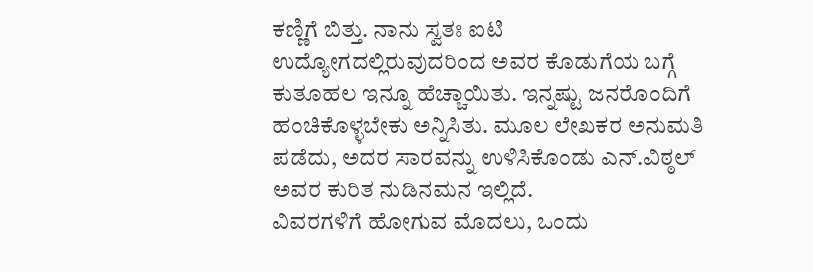ಕಣ್ಣಿಗೆ ಬಿತ್ತು. ನಾನು ಸ್ವತಃ ಐಟಿ ಉದ್ಯೋಗದಲ್ಲಿರುವುದರಿಂದ ಅವರ ಕೊಡುಗೆಯ ಬಗ್ಗೆ ಕುತೂಹಲ ಇನ್ನೂ ಹೆಚ್ಚಾಯಿತು. ಇನ್ನಷ್ಟು ಜನರೊಂದಿಗೆ ಹಂಚಿಕೊಳ್ಳಬೇಕು ಅನ್ನಿಸಿತು. ಮೂಲ ಲೇಖಕರ ಅನುಮತಿ ಪಡೆದು, ಅದರ ಸಾರವನ್ನು ಉಳಿಸಿಕೊಂಡು ಎನ್.ವಿಠ್ಠಲ್ ಅವರ ಕುರಿತ ನುಡಿನಮನ ಇಲ್ಲಿದೆ.
ವಿವರಗಳಿಗೆ ಹೋಗುವ ಮೊದಲು, ಒಂದು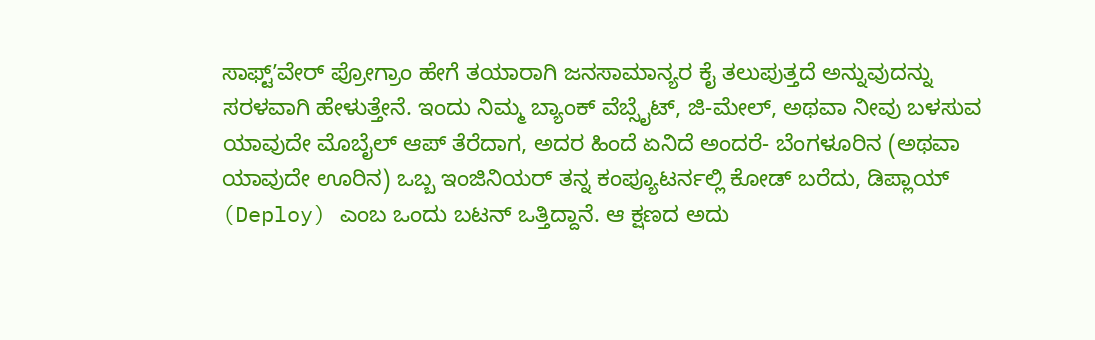ಸಾಫ್ಟ್ʼವೇರ್ ಪ್ರೋಗ್ರಾಂ ಹೇಗೆ ತಯಾರಾಗಿ ಜನಸಾಮಾನ್ಯರ ಕೈ ತಲುಪುತ್ತದೆ ಅನ್ನುವುದನ್ನು ಸರಳವಾಗಿ ಹೇಳುತ್ತೇನೆ. ಇಂದು ನಿಮ್ಮ ಬ್ಯಾಂಕ್ ವೆಬ್ಸೈಟ್, ಜಿ-ಮೇಲ್, ಅಥವಾ ನೀವು ಬಳಸುವ ಯಾವುದೇ ಮೊಬೈಲ್ ಆಪ್ ತೆರೆದಾಗ, ಅದರ ಹಿಂದೆ ಏನಿದೆ ಅಂದರೆ- ಬೆಂಗಳೂರಿನ (ಅಥವಾ ಯಾವುದೇ ಊರಿನ) ಒಬ್ಬ ಇಂಜಿನಿಯರ್ ತನ್ನ ಕಂಪ್ಯೂಟರ್ನಲ್ಲಿ ಕೋಡ್ ಬರೆದು, ಡಿಪ್ಲಾಯ್ (Deploy) ಎಂಬ ಒಂದು ಬಟನ್ ಒತ್ತಿದ್ದಾನೆ. ಆ ಕ್ಷಣದ ಅದು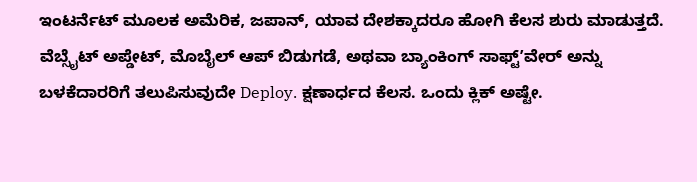ಇಂಟರ್ನೆಟ್ ಮೂಲಕ ಅಮೆರಿಕ, ಜಪಾನ್, ಯಾವ ದೇಶಕ್ಕಾದರೂ ಹೋಗಿ ಕೆಲಸ ಶುರು ಮಾಡುತ್ತದೆ. ವೆಬ್ಸೈಟ್ ಅಪ್ಡೇಟ್, ಮೊಬೈಲ್ ಆಪ್ ಬಿಡುಗಡೆ, ಅಥವಾ ಬ್ಯಾಂಕಿಂಗ್ ಸಾಫ್ಟ್ʼವೇರ್ ಅನ್ನು ಬಳಕೆದಾರರಿಗೆ ತಲುಪಿಸುವುದೇ Deploy. ಕ್ಷಣಾರ್ಧದ ಕೆಲಸ. ಒಂದು ಕ್ಲಿಕ್ ಅಷ್ಟೇ.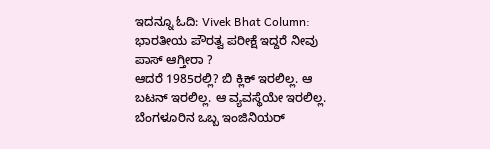ಇದನ್ನೂ ಓದಿ: Vivek Bhat Column: ಭಾರತೀಯ ಪೌರತ್ವ ಪರೀಕ್ಷೆ ಇದ್ದರೆ ನೀವು ಪಾಸ್ ಆಗ್ತೀರಾ ?
ಆದರೆ 1985ರಲ್ಲಿ? ಬಿ ಕ್ಲಿಕ್ ಇರಲಿಲ್ಲ. ಆ ಬಟನ್ ಇರಲಿಲ್ಲ. ಆ ವ್ಯವಸ್ಥೆಯೇ ಇರಲಿಲ್ಲ. ಬೆಂಗಳೂರಿನ ಒಬ್ಬ ಇಂಜಿನಿಯರ್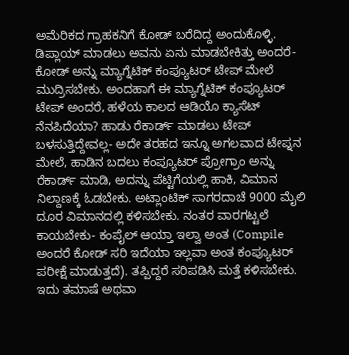ಅಮೆರಿಕದ ಗ್ರಾಹಕನಿಗೆ ಕೋಡ್ ಬರೆದಿದ್ದ ಅಂದುಕೊಳ್ಳಿ. ಡಿಪ್ಲಾಯ್ ಮಾಡಲು ಅವನು ಏನು ಮಾಡಬೇಕಿತ್ತು ಅಂದರೆ- ಕೋಡ್ ಅನ್ನು ಮ್ಯಾಗ್ನೆಟಿಕ್ ಕಂಪ್ಯೂಟರ್ ಟೇಪ್ ಮೇಲೆ ಮುದ್ರಿಸಬೇಕು. ಅಂದಹಾಗೆ ಈ ಮ್ಯಾಗ್ನೆಟಿಕ್ ಕಂಪ್ಯೂಟರ್ ಟೇಪ್ ಅಂದರೆ, ಹಳೆಯ ಕಾಲದ ಆಡಿಯೊ ಕ್ಯಾಸೆಟ್ ನೆನಪಿದೆಯಾ? ಹಾಡು ರೆಕಾರ್ಡ್ ಮಾಡಲು ಟೇಪ್ ಬಳಸುತ್ತಿದ್ದೇವಲ್ಲ- ಅದೇ ತರಹದ ಇನ್ನೂ ಅಗಲವಾದ ಟೇಪ್ನನ ಮೇಲೆ, ಹಾಡಿನ ಬದಲು ಕಂಪ್ಯೂಟರ್ ಪ್ರೋಗ್ರಾಂ ಅನ್ನು ರೆಕಾರ್ಡ್ ಮಾಡಿ, ಅದನ್ನು ಪೆಟ್ಟಿಗೆಯಲ್ಲಿ ಹಾಕಿ, ವಿಮಾನ ನಿಲ್ದಾಣಕ್ಕೆ ಓಡಬೇಕು. ಅಟ್ಲಾಂಟಿಕ್ ಸಾಗರದಾಚೆ 9000 ಮೈಲಿ ದೂರ ವಿಮಾನದಲ್ಲಿ ಕಳಿಸಬೇಕು. ನಂತರ ವಾರಗಟ್ಟಲೆ ಕಾಯಬೇಕು- ಕಂಪೈಲ್ ಆಯ್ತಾ ಇಲ್ವಾ ಅಂತ (Compile ಅಂದರೆ ಕೋಡ್ ಸರಿ ಇದೆಯಾ ಇಲ್ಲವಾ ಅಂತ ಕಂಪ್ಯೂಟರ್ ಪರೀಕ್ಷೆ ಮಾಡುತ್ತದೆ). ತಪ್ಪಿದ್ದರೆ ಸರಿಪಡಿಸಿ ಮತ್ತೆ ಕಳಿಸಬೇಕು. ಇದು ತಮಾಷೆ ಅಥವಾ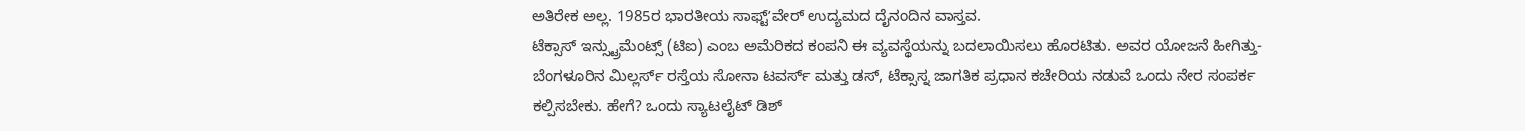ಅತಿರೇಕ ಅಲ್ಲ. 1985ರ ಭಾರತೀಯ ಸಾಫ್ಟ್ʼವೇರ್ ಉದ್ಯಮದ ದೈನಂದಿನ ವಾಸ್ತವ.
ಟೆಕ್ಸಾಸ್ ಇನ್ಸ್ಟ್ರುಮೆಂಟ್ಸ್ (ಟಿಐ) ಎಂಬ ಅಮೆರಿಕದ ಕಂಪನಿ ಈ ವ್ಯವಸ್ಥೆಯನ್ನು ಬದಲಾಯಿಸಲು ಹೊರಟಿತು. ಅವರ ಯೋಜನೆ ಹೀಗಿತ್ತು- ಬೆಂಗಳೂರಿನ ಮಿಲ್ಲರ್ಸ್ ರಸ್ತೆಯ ಸೋನಾ ಟವರ್ಸ್ ಮತ್ತು ಡಸ್, ಟೆಕ್ಸಾಸ್ನ ಜಾಗತಿಕ ಪ್ರಧಾನ ಕಚೇರಿಯ ನಡುವೆ ಒಂದು ನೇರ ಸಂಪರ್ಕ ಕಲ್ಪಿಸಬೇಕು. ಹೇಗೆ? ಒಂದು ಸ್ಯಾಟಲೈಟ್ ಡಿಶ್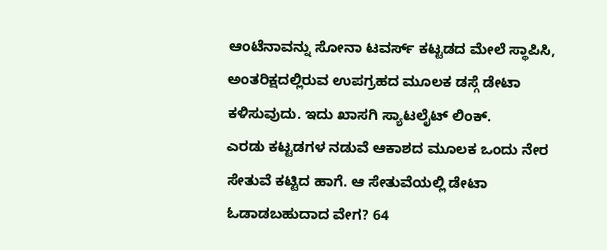ಆಂಟೆನಾವನ್ನು ಸೋನಾ ಟವರ್ಸ್ ಕಟ್ಟಡದ ಮೇಲೆ ಸ್ಥಾಪಿಸಿ, ಅಂತರಿಕ್ಷದಲ್ಲಿರುವ ಉಪಗ್ರಹದ ಮೂಲಕ ಡಸ್ಗೆ ಡೇಟಾ ಕಳಿಸುವುದು. ಇದು ಖಾಸಗಿ ಸ್ಯಾಟಲೈಟ್ ಲಿಂಕ್.
ಎರಡು ಕಟ್ಟಡಗಳ ನಡುವೆ ಆಕಾಶದ ಮೂಲಕ ಒಂದು ನೇರ ಸೇತುವೆ ಕಟ್ಟಿದ ಹಾಗೆ. ಆ ಸೇತುವೆಯಲ್ಲಿ ಡೇಟಾ ಓಡಾಡಬಹುದಾದ ವೇಗ? 64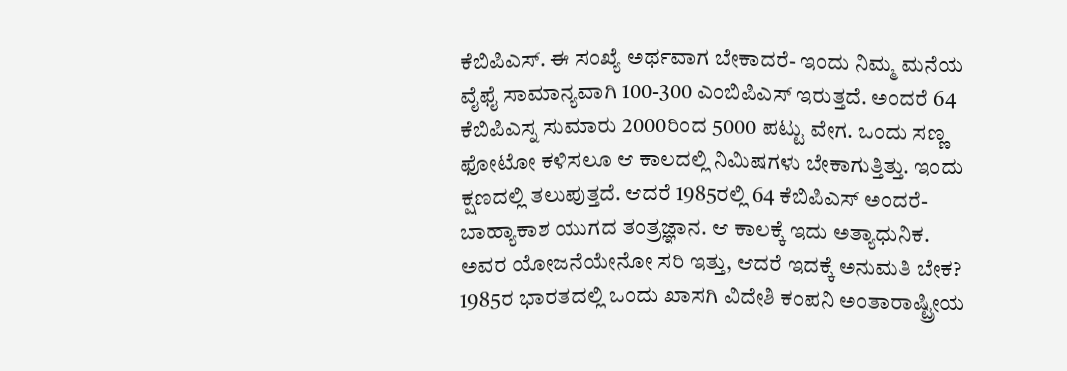ಕೆಬಿಪಿಎಸ್. ಈ ಸಂಖ್ಯೆ ಅರ್ಥವಾಗ ಬೇಕಾದರೆ- ಇಂದು ನಿಮ್ಮ ಮನೆಯ ವೈಫೈ ಸಾಮಾನ್ಯವಾಗಿ 100-300 ಎಂಬಿಪಿಎಸ್ ಇರುತ್ತದೆ. ಅಂದರೆ 64 ಕೆಬಿಪಿಎಸ್ನ ಸುಮಾರು 2000ರಿಂದ 5000 ಪಟ್ಟು ವೇಗ. ಒಂದು ಸಣ್ಣ ಫೋಟೋ ಕಳಿಸಲೂ ಆ ಕಾಲದಲ್ಲಿ ನಿಮಿಷಗಳು ಬೇಕಾಗುತ್ತಿತ್ತು. ಇಂದು ಕ್ಷಣದಲ್ಲಿ ತಲುಪುತ್ತದೆ. ಆದರೆ 1985ರಲ್ಲಿ 64 ಕೆಬಿಪಿಎಸ್ ಅಂದರೆ- ಬಾಹ್ಯಾಕಾಶ ಯುಗದ ತಂತ್ರಜ್ಞಾನ. ಆ ಕಾಲಕ್ಕೆ ಇದು ಅತ್ಯಾಧುನಿಕ.
ಅವರ ಯೋಜನೆಯೇನೋ ಸರಿ ಇತ್ತು, ಆದರೆ ಇದಕ್ಕೆ ಅನುಮತಿ ಬೇಕ? 1985ರ ಭಾರತದಲ್ಲಿ ಒಂದು ಖಾಸಗಿ ವಿದೇಶಿ ಕಂಪನಿ ಅಂತಾರಾಷ್ಟ್ರೀಯ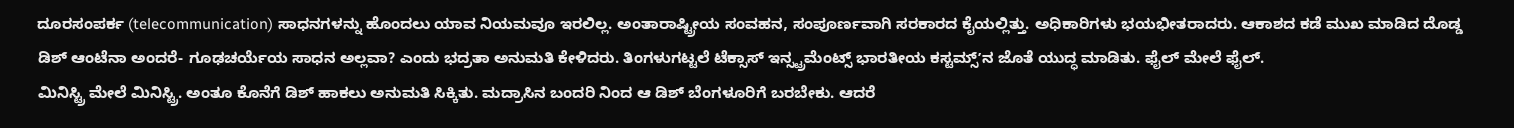ದೂರಸಂಪರ್ಕ (telecommunication) ಸಾಧನಗಳನ್ನು ಹೊಂದಲು ಯಾವ ನಿಯಮವೂ ಇರಲಿಲ್ಲ. ಅಂತಾರಾಷ್ಟ್ರೀಯ ಸಂವಹನ, ಸಂಪೂರ್ಣವಾಗಿ ಸರಕಾರದ ಕೈಯಲ್ಲಿತ್ತು. ಅಧಿಕಾರಿಗಳು ಭಯಭೀತರಾದರು. ಆಕಾಶದ ಕಡೆ ಮುಖ ಮಾಡಿದ ದೊಡ್ಡ ಡಿಶ್ ಆಂಟೆನಾ ಅಂದರೆ- ಗೂಢಚರ್ಯೆಯ ಸಾಧನ ಅಲ್ಲವಾ? ಎಂದು ಭದ್ರತಾ ಅನುಮತಿ ಕೇಳಿದರು. ತಿಂಗಳುಗಟ್ಟಲೆ ಟೆಕ್ಸಾಸ್ ಇನ್ಸ್ಟ್ರಮೆಂಟ್ಸ್ ಭಾರತೀಯ ಕಸ್ಟಮ್ಸ್ʼನ ಜೊತೆ ಯುದ್ಧ ಮಾಡಿತು. ಫೈಲ್ ಮೇಲೆ ಫೈಲ್.
ಮಿನಿಸ್ಟ್ರಿ ಮೇಲೆ ಮಿನಿಸ್ಟ್ರಿ. ಅಂತೂ ಕೊನೆಗೆ ಡಿಶ್ ಹಾಕಲು ಅನುಮತಿ ಸಿಕ್ಕಿತು. ಮದ್ರಾಸಿನ ಬಂದರಿ ನಿಂದ ಆ ಡಿಶ್ ಬೆಂಗಳೂರಿಗೆ ಬರಬೇಕು. ಆದರೆ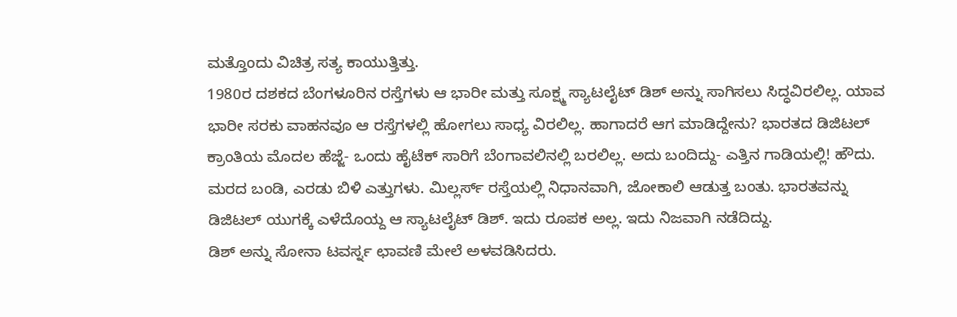ಮತ್ತೊಂದು ವಿಚಿತ್ರ ಸತ್ಯ ಕಾಯುತ್ತಿತ್ತು.
1980ರ ದಶಕದ ಬೆಂಗಳೂರಿನ ರಸ್ತೆಗಳು ಆ ಭಾರೀ ಮತ್ತು ಸೂಕ್ಷ್ಮ ಸ್ಯಾಟಲೈಟ್ ಡಿಶ್ ಅನ್ನು ಸಾಗಿಸಲು ಸಿದ್ಧವಿರಲಿಲ್ಲ. ಯಾವ ಭಾರೀ ಸರಕು ವಾಹನವೂ ಆ ರಸ್ತೆಗಳಲ್ಲಿ ಹೋಗಲು ಸಾಧ್ಯ ವಿರಲಿಲ್ಲ. ಹಾಗಾದರೆ ಆಗ ಮಾಡಿದ್ದೇನು? ಭಾರತದ ಡಿಜಿಟಲ್ ಕ್ರಾಂತಿಯ ಮೊದಲ ಹೆಜ್ಜೆ- ಒಂದು ಹೈಟೆಕ್ ಸಾರಿಗೆ ಬೆಂಗಾವಲಿನಲ್ಲಿ ಬರಲಿಲ್ಲ. ಅದು ಬಂದಿದ್ದು- ಎತ್ತಿನ ಗಾಡಿಯಲ್ಲಿ! ಹೌದು.
ಮರದ ಬಂಡಿ, ಎರಡು ಬಿಳಿ ಎತ್ತುಗಳು. ಮಿಲ್ಲರ್ಸ್ ರಸ್ತೆಯಲ್ಲಿ ನಿಧಾನವಾಗಿ, ಜೋಕಾಲಿ ಆಡುತ್ತ ಬಂತು. ಭಾರತವನ್ನು ಡಿಜಿಟಲ್ ಯುಗಕ್ಕೆ ಎಳೆದೊಯ್ದ ಆ ಸ್ಯಾಟಲೈಟ್ ಡಿಶ್. ಇದು ರೂಪಕ ಅಲ್ಲ. ಇದು ನಿಜವಾಗಿ ನಡೆದಿದ್ದು.
ಡಿಶ್ ಅನ್ನು ಸೋನಾ ಟವರ್ಸ್ನ ಛಾವಣಿ ಮೇಲೆ ಅಳವಡಿಸಿದರು.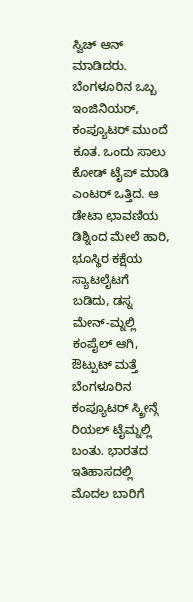ಸ್ವಿಚ್ ಆನ್ ಮಾಡಿದರು. ಬೆಂಗಳೂರಿನ ಒಬ್ಬ ಇಂಜಿನಿಯರ್, ಕಂಪ್ಯೂಟರ್ ಮುಂದೆ ಕೂತ. ಒಂದು ಸಾಲು ಕೋಡ್ ಟೈಪ್ ಮಾಡಿ ಎಂಟರ್ ಒತ್ತಿದ. ಆ ಡೇಟಾ ಛಾವಣಿಯ ಡಿಶ್ನಿಂದ ಮೇಲೆ ಹಾರಿ, ಭೂಸ್ಥಿರ ಕಕ್ಷೆಯ ಸ್ಯಾಟಲೈಟಗೆ ಬಡಿದು, ಡಸ್ನ ಮೇನ್-ಮ್ನಲ್ಲಿ ಕಂಪೈಲ್ ಆಗಿ, ಔಟ್ಪುಟ್ ಮತ್ತೆ ಬೆಂಗಳೂರಿನ ಕಂಪ್ಯೂಟರ್ ಸ್ಕ್ರೀನ್ಗೆ ರಿಯಲ್ ಟೈಮ್ನಲ್ಲಿ ಬಂತು. ಭಾರತದ ಇತಿಹಾಸದಲ್ಲಿ ಮೊದಲ ಬಾರಿಗೆ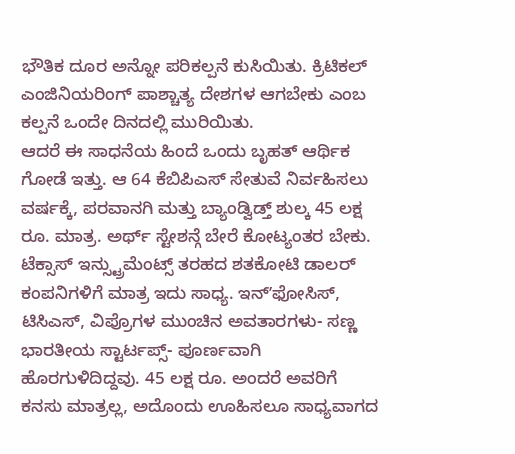ಭೌತಿಕ ದೂರ ಅನ್ನೋ ಪರಿಕಲ್ಪನೆ ಕುಸಿಯಿತು. ಕ್ರಿಟಿಕಲ್ ಎಂಜಿನಿಯರಿಂಗ್ ಪಾಶ್ಚಾತ್ಯ ದೇಶಗಳ ಆಗಬೇಕು ಎಂಬ ಕಲ್ಪನೆ ಒಂದೇ ದಿನದಲ್ಲಿ ಮುರಿಯಿತು.
ಆದರೆ ಈ ಸಾಧನೆಯ ಹಿಂದೆ ಒಂದು ಬೃಹತ್ ಆರ್ಥಿಕ ಗೋಡೆ ಇತ್ತು. ಆ 64 ಕೆಬಿಪಿಎಸ್ ಸೇತುವೆ ನಿರ್ವಹಿಸಲು ವರ್ಷಕ್ಕೆ, ಪರವಾನಗಿ ಮತ್ತು ಬ್ಯಾಂಡ್ವಿಡ್ತ್ ಶುಲ್ಕ 45 ಲಕ್ಷ ರೂ. ಮಾತ್ರ. ಅರ್ಥ್ ಸ್ಟೇಶನ್ಗೆ ಬೇರೆ ಕೋಟ್ಯಂತರ ಬೇಕು. ಟೆಕ್ಸಾಸ್ ಇನ್ಸ್ಟ್ರುಮೆಂಟ್ಸ್ ತರಹದ ಶತಕೋಟಿ ಡಾಲರ್ ಕಂಪನಿಗಳಿಗೆ ಮಾತ್ರ ಇದು ಸಾಧ್ಯ. ಇನ್ʼಫೋಸಿಸ್, ಟಿಸಿಎಸ್, ವಿಪ್ರೊಗಳ ಮುಂಚಿನ ಅವತಾರಗಳು- ಸಣ್ಣ ಭಾರತೀಯ ಸ್ಟಾರ್ಟಪ್ಸ್- ಪೂರ್ಣವಾಗಿ ಹೊರಗುಳಿದಿದ್ದವು. 45 ಲಕ್ಷ ರೂ. ಅಂದರೆ ಅವರಿಗೆ ಕನಸು ಮಾತ್ರಲ್ಲ, ಅದೊಂದು ಊಹಿಸಲೂ ಸಾಧ್ಯವಾಗದ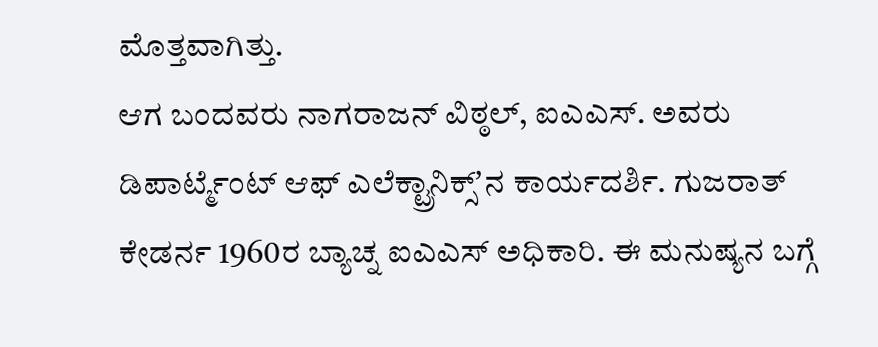ಮೊತ್ತವಾಗಿತ್ತು.
ಆಗ ಬಂದವರು ನಾಗರಾಜನ್ ವಿಠ್ಠಲ್, ಐಎಎಸ್. ಅವರು ಡಿಪಾರ್ಟ್ಮೆಂಟ್ ಆಫ್ ಎಲೆಕ್ಟ್ರಾನಿಕ್ಸ್ʼನ ಕಾರ್ಯದರ್ಶಿ. ಗುಜರಾತ್ ಕೇಡರ್ನ 1960ರ ಬ್ಯಾಚ್ನ ಐಎಎಸ್ ಅಧಿಕಾರಿ. ಈ ಮನುಷ್ಯನ ಬಗ್ಗೆ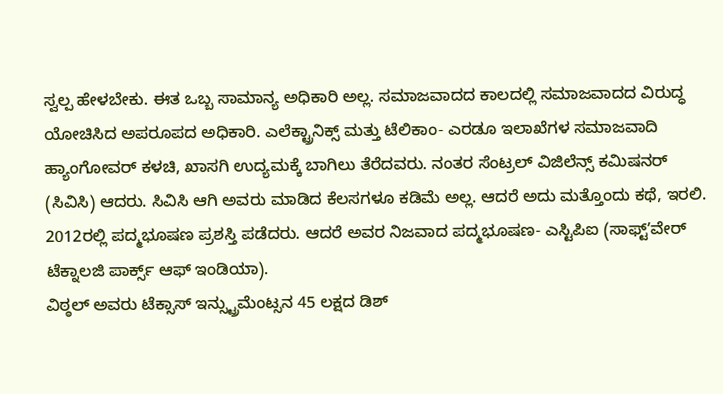ಸ್ವಲ್ಪ ಹೇಳಬೇಕು. ಈತ ಒಬ್ಬ ಸಾಮಾನ್ಯ ಅಧಿಕಾರಿ ಅಲ್ಲ. ಸಮಾಜವಾದದ ಕಾಲದಲ್ಲಿ ಸಮಾಜವಾದದ ವಿರುದ್ಧ ಯೋಚಿಸಿದ ಅಪರೂಪದ ಅಧಿಕಾರಿ. ಎಲೆಕ್ಟ್ರಾನಿಕ್ಸ್ ಮತ್ತು ಟೆಲಿಕಾಂ- ಎರಡೂ ಇಲಾಖೆಗಳ ಸಮಾಜವಾದಿ ಹ್ಯಾಂಗೋವರ್ ಕಳಚಿ, ಖಾಸಗಿ ಉದ್ಯಮಕ್ಕೆ ಬಾಗಿಲು ತೆರೆದವರು. ನಂತರ ಸೆಂಟ್ರಲ್ ವಿಜಿಲೆನ್ಸ್ ಕಮಿಷನರ್ (ಸಿವಿಸಿ) ಆದರು. ಸಿವಿಸಿ ಆಗಿ ಅವರು ಮಾಡಿದ ಕೆಲಸಗಳೂ ಕಡಿಮೆ ಅಲ್ಲ. ಆದರೆ ಅದು ಮತ್ತೊಂದು ಕಥೆ, ಇರಲಿ. 2012ರಲ್ಲಿ ಪದ್ಮಭೂಷಣ ಪ್ರಶಸ್ತಿ ಪಡೆದರು. ಆದರೆ ಅವರ ನಿಜವಾದ ಪದ್ಮಭೂಷಣ- ಎಸ್ಟಿಪಿಐ (ಸಾಫ್ಟ್ʼವೇರ್ ಟೆಕ್ನಾಲಜಿ ಪಾರ್ಕ್ಸ್ ಆಫ್ ಇಂಡಿಯಾ).
ವಿಠ್ಠಲ್ ಅವರು ಟೆಕ್ಸಾಸ್ ಇನ್ಸ್ಟ್ರುಮೆಂಟ್ಸನ 45 ಲಕ್ಷದ ಡಿಶ್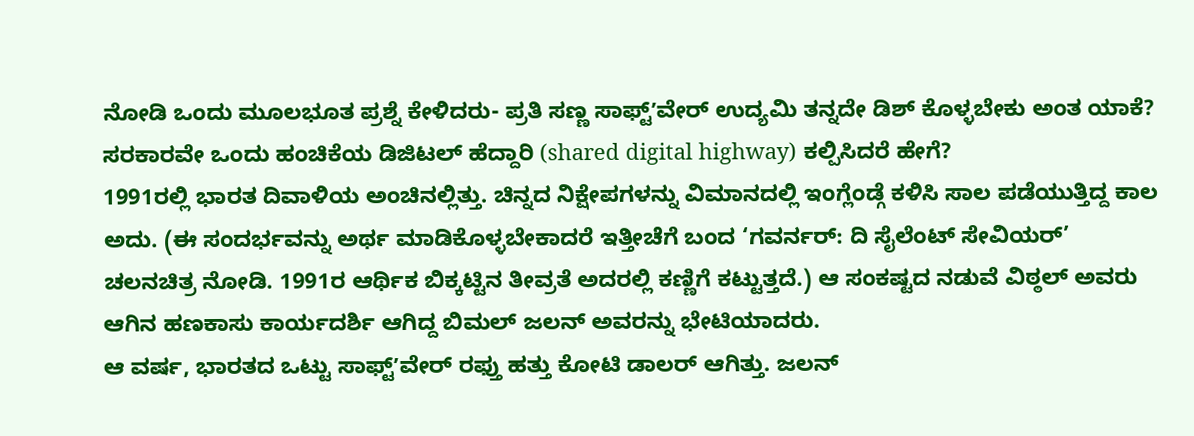ನೋಡಿ ಒಂದು ಮೂಲಭೂತ ಪ್ರಶ್ನೆ ಕೇಳಿದರು- ಪ್ರತಿ ಸಣ್ಣ ಸಾಫ್ಟ್ʼವೇರ್ ಉದ್ಯಮಿ ತನ್ನದೇ ಡಿಶ್ ಕೊಳ್ಳಬೇಕು ಅಂತ ಯಾಕೆ? ಸರಕಾರವೇ ಒಂದು ಹಂಚಿಕೆಯ ಡಿಜಿಟಲ್ ಹೆದ್ದಾರಿ (shared digital highway) ಕಲ್ಪಿಸಿದರೆ ಹೇಗೆ?
1991ರಲ್ಲಿ ಭಾರತ ದಿವಾಳಿಯ ಅಂಚಿನಲ್ಲಿತ್ತು. ಚಿನ್ನದ ನಿಕ್ಷೇಪಗಳನ್ನು ವಿಮಾನದಲ್ಲಿ ಇಂಗ್ಲೆಂಡ್ಗೆ ಕಳಿಸಿ ಸಾಲ ಪಡೆಯುತ್ತಿದ್ದ ಕಾಲ ಅದು. (ಈ ಸಂದರ್ಭವನ್ನು ಅರ್ಥ ಮಾಡಿಕೊಳ್ಳಬೇಕಾದರೆ ಇತ್ತೀಚೆಗೆ ಬಂದ ‘ಗವರ್ನರ್: ದಿ ಸೈಲೆಂಟ್ ಸೇವಿಯರ್’ ಚಲನಚಿತ್ರ ನೋಡಿ. 1991ರ ಆರ್ಥಿಕ ಬಿಕ್ಕಟ್ಟಿನ ತೀವ್ರತೆ ಅದರಲ್ಲಿ ಕಣ್ಣಿಗೆ ಕಟ್ಟುತ್ತದೆ.) ಆ ಸಂಕಷ್ಟದ ನಡುವೆ ವಿಠ್ಠಲ್ ಅವರು ಆಗಿನ ಹಣಕಾಸು ಕಾರ್ಯದರ್ಶಿ ಆಗಿದ್ದ ಬಿಮಲ್ ಜಲನ್ ಅವರನ್ನು ಭೇಟಿಯಾದರು.
ಆ ವರ್ಷ, ಭಾರತದ ಒಟ್ಟು ಸಾಫ್ಟ್ʼವೇರ್ ರಫ್ತು ಹತ್ತು ಕೋಟಿ ಡಾಲರ್ ಆಗಿತ್ತು. ಜಲನ್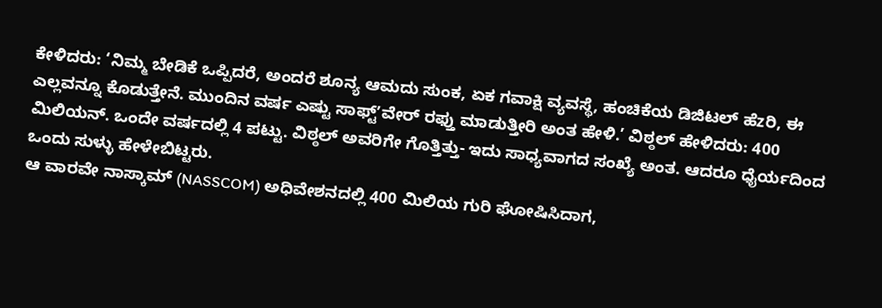ಕೇಳಿದರು: ‘ನಿಮ್ಮ ಬೇಡಿಕೆ ಒಪ್ಪಿದರೆ, ಅಂದರೆ ಶೂನ್ಯ ಆಮದು ಸುಂಕ, ಏಕ ಗವಾಕ್ಷಿ ವ್ಯವಸ್ಥೆ, ಹಂಚಿಕೆಯ ಡಿಜಿಟಲ್ ಹೆzರಿ, ಈ ಎಲ್ಲವನ್ನೂ ಕೊಡುತ್ತೇನೆ. ಮುಂದಿನ ವರ್ಷ ಎಷ್ಟು ಸಾಫ್ಟ್ʼವೇರ್ ರಫ್ತು ಮಾಡುತ್ತೀರಿ ಅಂತ ಹೇಳಿ.’ ವಿಠ್ಠಲ್ ಹೇಳಿದರು: 400 ಮಿಲಿಯನ್. ಒಂದೇ ವರ್ಷದಲ್ಲಿ 4 ಪಟ್ಟು. ವಿಠ್ಠಲ್ ಅವರಿಗೇ ಗೊತ್ತಿತ್ತು- ಇದು ಸಾಧ್ಯವಾಗದ ಸಂಖ್ಯೆ ಅಂತ. ಆದರೂ ಧೈರ್ಯದಿಂದ ಒಂದು ಸುಳ್ಳು ಹೇಳೇಬಿಟ್ಟರು.
ಆ ವಾರವೇ ನಾಸ್ಕಾಮ್ (NASSCOM) ಅಧಿವೇಶನದಲ್ಲಿ 400 ಮಿಲಿಯ ಗುರಿ ಘೋಷಿಸಿದಾಗ,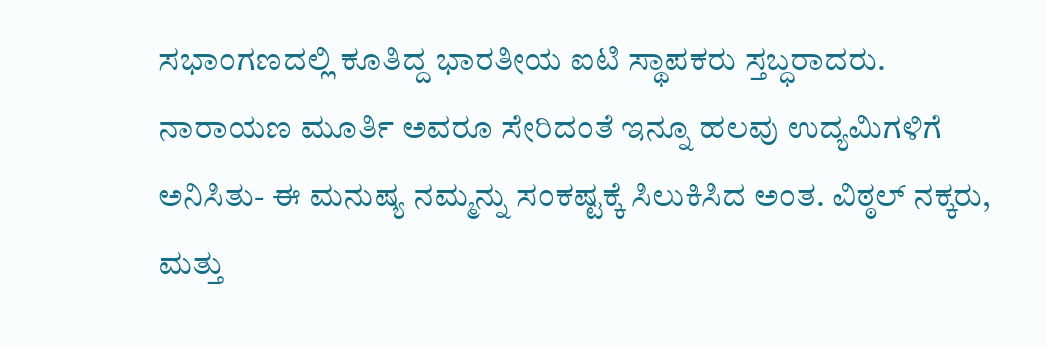ಸಭಾಂಗಣದಲ್ಲಿ ಕೂತಿದ್ದ ಭಾರತೀಯ ಐಟಿ ಸ್ಥಾಪಕರು ಸ್ತಬ್ಧರಾದರು. ನಾರಾಯಣ ಮೂರ್ತಿ ಅವರೂ ಸೇರಿದಂತೆ ಇನ್ನೂ ಹಲವು ಉದ್ಯಮಿಗಳಿಗೆ ಅನಿಸಿತು- ಈ ಮನುಷ್ಯ ನಮ್ಮನ್ನು ಸಂಕಷ್ಟಕ್ಕೆ ಸಿಲುಕಿಸಿದ ಅಂತ. ವಿಠ್ಠಲ್ ನಕ್ಕರು, ಮತ್ತು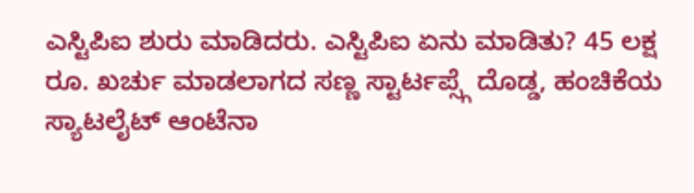ಎಸ್ಟಿಪಿಐ ಶುರು ಮಾಡಿದರು. ಎಸ್ಟಿಪಿಐ ಏನು ಮಾಡಿತು? 45 ಲಕ್ಷ ರೂ. ಖರ್ಚು ಮಾಡಲಾಗದ ಸಣ್ಣ ಸ್ಟಾರ್ಟಪ್ಸ್ಗೆ ದೊಡ್ಡ, ಹಂಚಿಕೆಯ ಸ್ಯಾಟಲೈಟ್ ಆಂಟೆನಾ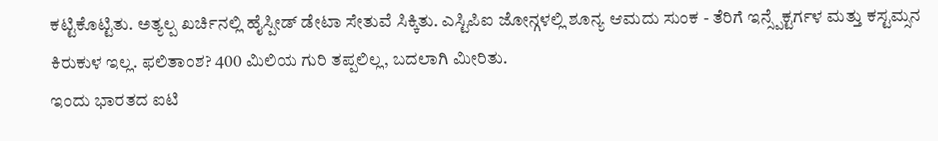ಕಟ್ಟಿಕೊಟ್ಟಿತು. ಅತ್ಯಲ್ಪ ಖರ್ಚಿನಲ್ಲಿ ಹೈಸ್ಪೀಡ್ ಡೇಟಾ ಸೇತುವೆ ಸಿಕ್ಕಿತು. ಎಸ್ಟಿಪಿಐ ಜೋನ್ಗಳಲ್ಲಿ ಶೂನ್ಯ ಆಮದು ಸುಂಕ - ತೆರಿಗೆ ಇನ್ಸ್ಪೆಕ್ಟರ್ಗಳ ಮತ್ತು ಕಸ್ಟಮ್ಸನ ಕಿರುಕುಳ ಇಲ್ಲ. ಫಲಿತಾಂಶ? 400 ಮಿಲಿಯ ಗುರಿ ತಪ್ಪಲಿಲ್ಲ, ಬದಲಾಗಿ ಮೀರಿತು.
ಇಂದು ಭಾರತದ ಐಟಿ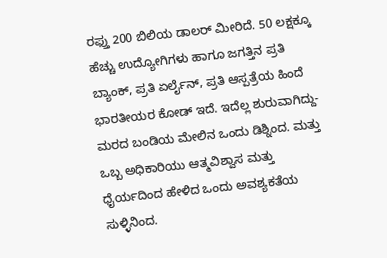ರಫ್ತು 200 ಬಿಲಿಯ ಡಾಲರ್ ಮೀರಿದೆ. 50 ಲಕ್ಷಕ್ಕೂ ಹೆಚ್ಚು ಉದ್ಯೋಗಿಗಳು ಹಾಗೂ ಜಗತ್ತಿನ ಪ್ರತಿ ಬ್ಯಾಂಕ್, ಪ್ರತಿ ಏರ್ಲೈನ್, ಪ್ರತಿ ಆಸ್ಪತ್ರೆಯ ಹಿಂದೆ ಭಾರತೀಯರ ಕೋಡ್ ಇದೆ. ಇದೆಲ್ಲ ಶುರುವಾಗಿದ್ದು- ಮರದ ಬಂಡಿಯ ಮೇಲಿನ ಒಂದು ಡಿಶ್ನಿಂದ. ಮತ್ತು ಒಬ್ಬ ಅಧಿಕಾರಿಯು ಆತ್ಮವಿಶ್ವಾಸ ಮತ್ತು ಧೈರ್ಯದಿಂದ ಹೇಳಿದ ಒಂದು ಅವಶ್ಯಕತೆಯ ಸುಳ್ಳಿನಿಂದ.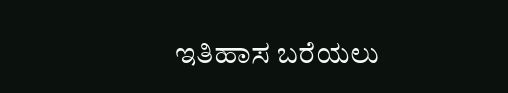ಇತಿಹಾಸ ಬರೆಯಲು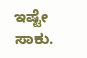ಇಷ್ಟೇ ಸಾಕು.